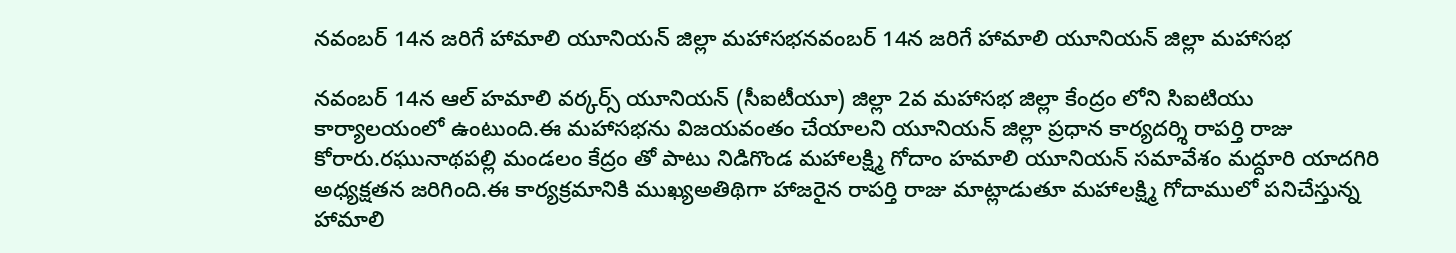నవంబర్ 14న జరిగే హామాలి యూనియన్ జిల్లా మహాసభనవంబర్ 14న జరిగే హామాలి యూనియన్ జిల్లా మహాసభ

నవంబర్ 14న ఆల్ హమాలి వర్కర్స్ యూనియన్ (సీఐటీయూ) జిల్లా 2వ మహాసభ జిల్లా కేంద్రం లోని సిఐటియు కార్యాలయంలో ఉంటుంది.ఈ మహాసభను విజయవంతం చేయాలని యూనియన్ జిల్లా ప్రధాన కార్యదర్శి రాపర్తి రాజు కోరారు.రఘునాథపల్లి మండలం కేద్రం తో పాటు నిడిగొండ మహాలక్ష్మి గోదాం హమాలి యూనియన్ సమావేశం మద్దూరి యాదగిరి అధ్యక్షతన జరిగింది.ఈ కార్యక్రమానికి ముఖ్యఅతిథిగా హాజరైన రాపర్తి రాజు మాట్లాడుతూ మహాలక్ష్మి గోదాములో పనిచేస్తున్న హామాలి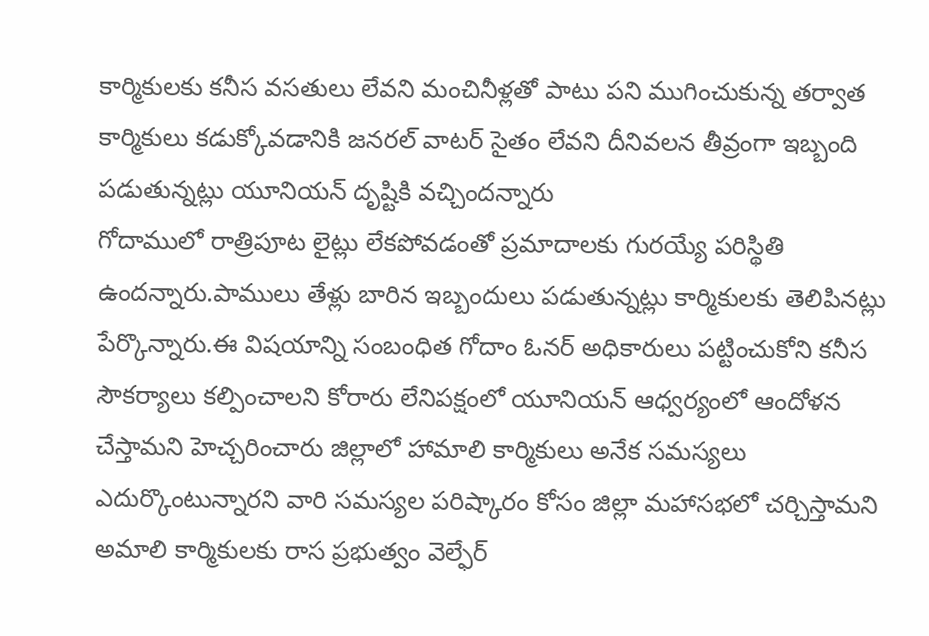కార్మికులకు కనీస వసతులు లేవని మంచినీళ్లతో పాటు పని ముగించుకున్న తర్వాత కార్మికులు కడుక్కోవడానికి జనరల్ వాటర్ సైతం లేవని దీనివలన తీవ్రంగా ఇబ్బంది పడుతున్నట్లు యూనియన్ దృష్టికి వచ్చిందన్నారు
గోదాములో రాత్రిపూట లైట్లు లేకపోవడంతో ప్రమాదాలకు గురయ్యే పరిస్థితి ఉందన్నారు.పాములు తేళ్లు బారిన ఇబ్బందులు పడుతున్నట్లు కార్మికులకు తెలిపినట్లు పేర్కొన్నారు.ఈ విషయాన్ని సంబంధిత గోదాం ఓనర్ అధికారులు పట్టించుకోని కనీస సౌకర్యాలు కల్పించాలని కోరారు లేనిపక్షంలో యూనియన్ ఆధ్వర్యంలో ఆందోళన చేస్తామని హెచ్చరించారు జిల్లాలో హామాలి కార్మికులు అనేక సమస్యలు ఎదుర్కొంటున్నారని వారి సమస్యల పరిష్కారం కోసం జిల్లా మహాసభలో చర్చిస్తామని అమాలి కార్మికులకు రాస ప్రభుత్వం వెల్ఫేర్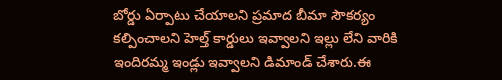బోర్డు ఏర్పాటు చేయాలని ప్రమాద బీమా సౌకర్యం కల్పించాలని హెల్త్ కార్డులు ఇవ్వాలని ఇల్లు లేని వారికి ఇందిరమ్మ ఇండ్లు ఇవ్వాలని డిమాండ్ చేశారు.ఈ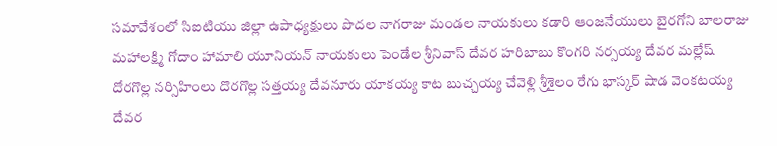సమావేశంలో సిఐటియు జిల్లా ఉపాధ్యక్షులు పొదల నాగరాజు మండల నాయకులు కడారి ఆంజనేయులు బైరగోని బాలరాజు మహాలక్ష్మి గోదాం హామాలి యూనియన్ నాయకులు పెండేల శ్రీనివాస్ దేవర హరిబాబు కొంగరి నర్సయ్య దేవర మల్లేష్ దోరగొల్ల నర్సిహింలు దొరగొల్ల సత్తయ్య దేవనూరు యాకయ్య కాట బుచ్చయ్య చేవెళ్లి శ్రీశైలం రేగు భాస్కర్ షాడ వెంకటయ్య దేవర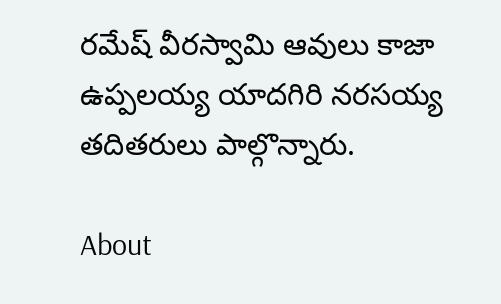రమేష్ వీరస్వామి ఆవులు కాజా ఉప్పలయ్య యాదగిరి నరసయ్య తదితరులు పాల్గొన్నారు.

About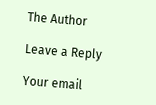The Author

Leave a Reply

Your email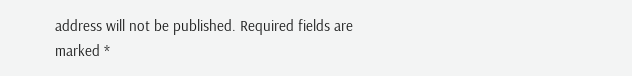address will not be published. Required fields are marked *